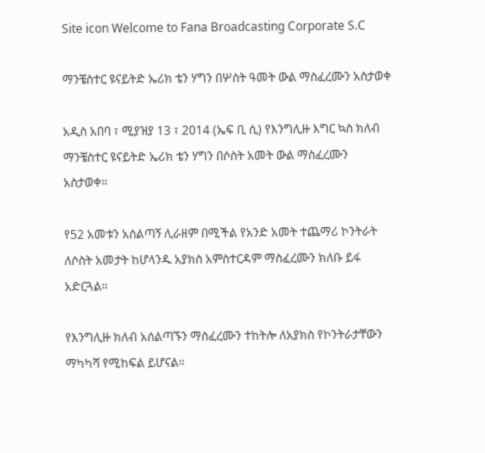Site icon Welcome to Fana Broadcasting Corporate S.C

ማንቼስተር ዩናይትድ ኤሪክ ቴን ሃግን በሦስት ዓመት ውል ማስፈረሙን አስታወቀ

አዲስ አበባ ፣ ሚያዝያ 13 ፣ 2014 (ኤፍ ቢ ሲ) የእንግሊዙ እግር ኳስ ክለብ ማንቼስተር ዩናይትድ ኤሪክ ቴን ሃግን በሶስት አመት ውል ማስፈረሙን አስታወቀ።

የ52 አመቱን አሰልጣኝ ሊራዘም በሚችል የአንድ አመት ተጨማሪ ኮንትራት ለሶስት አመታት ከሆላንዱ አያክስ አምስተርዳም ማስፈረሙን ክለቡ ይፋ አድርጓል።

የእንግሊዙ ክለብ አሰልጣኙን ማስፈረሙን ተከትሎ ለአያክስ የኮንትራታቸውን ማካካሻ የሚከፍል ይሆናል።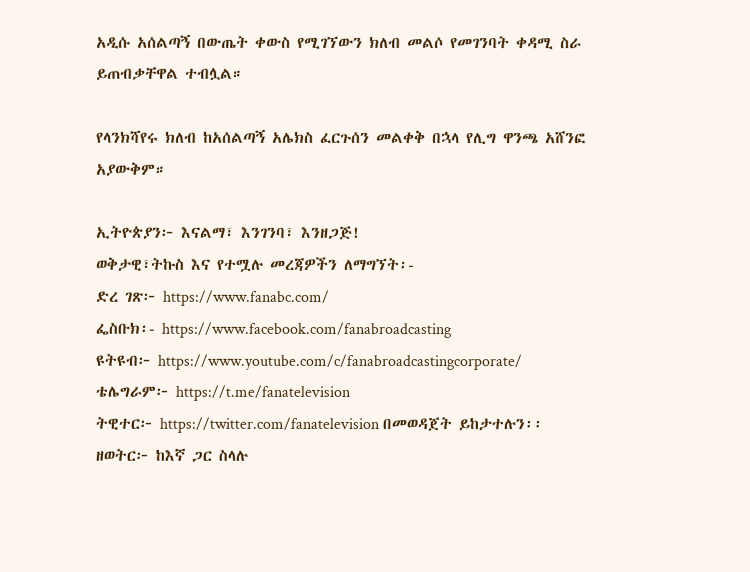አዲሱ አሰልጣኝ በውጤት ቀውስ የሚገኘውን ክለብ መልሶ የመገንባት ቀዳሚ ስራ ይጠብቃቸዋል ተብሏል።

የላንክሻየሩ ክለብ ከአሰልጣኝ አሌክስ ፈርጉሰን መልቀቅ በኋላ የሊግ ዋንጫ አሸንፎ አያውቅም።

ኢትዮጵያን፦ እናልማ፣ እንገንባ፣ እንዘጋጅ!
ወቅታዊ፣ትኩስ እና የተሟሉ መረጃዎችን ለማግኘት፡-
ድረ ገጽ፦ https://www.fanabc.com/
ፌስቡክ፡- https://www.facebook.com/fanabroadcasting
ዩትዩብ፦ https://www.youtube.com/c/fanabroadcastingcorporate/
ቴሌግራም፦ https://t.me/fanatelevision
ትዊተር፦ https://twitter.com/fanatelevision በመወዳጀት ይከታተሉን፡፡
ዘወትር፦ ከእኛ ጋር ስላሉ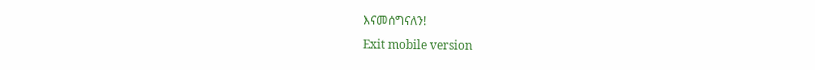እናመሰግናለን!
Exit mobile version